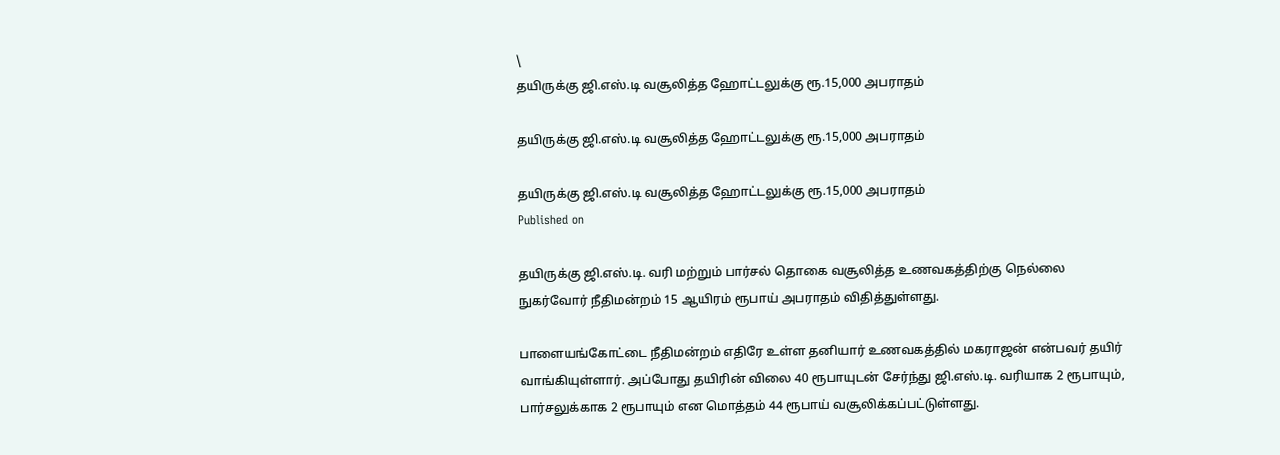\
தயிருக்கு ஜி.எஸ்.டி வசூலித்த ஹோட்டலுக்கு ரூ.15,000 அபராதம்

தயிருக்கு ஜி.எஸ்.டி வசூலித்த ஹோட்டலுக்கு ரூ.15,000 அபராதம்

தயிருக்கு ஜி.எஸ்.டி வசூலித்த ஹோட்டலுக்கு ரூ.15,000 அபராதம்
Published on

தயிருக்கு ஜி.எஸ்.டி. வரி மற்றும் பார்சல் தொகை வசூலித்த உணவகத்திற்கு நெல்லை நுகர்வோர் நீதிமன்றம் 15 ஆயிரம் ரூபாய் அபராதம் விதித்துள்ளது.

பாளையங்கோட்டை நீதிமன்றம் எதிரே உள்ள தனியார் உணவகத்தில் மகராஜன் என்பவர் தயிர் வாங்கியுள்ளார். அப்போது தயிரின் விலை 40 ரூபாயுடன் சேர்ந்து ஜி.எஸ்.டி. வரியாக 2 ரூபாயும், பார்சலுக்காக 2 ரூபாயும் என மொத்தம் 44 ரூபாய் வசூலிக்கப்பட்டுள்ளது.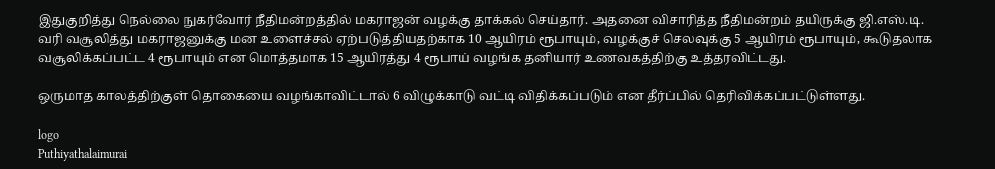இதுகுறித்து நெல்லை நுகர்வோர் நீதிமன்றத்தில் மகராஜன் வழக்கு தாக்கல் செய்தார். அதனை விசாரித்த நீதிமன்றம் தயிருக்கு ஜி.எஸ்.டி. வரி வசூலித்து மகராஜனுக்கு மன உளைச்சல் ஏற்படுத்தியதற்காக 10 ஆயிரம் ரூபாயும், வழக்குச் செலவுக்கு 5 ஆயிரம் ரூபாயும், கூடுதலாக வசூலிக்கப்பட்ட 4 ரூபாயும் என மொத்தமாக 15 ஆயிரத்து 4 ரூபாய் வழங்க தனியார் உணவகத்திற்கு உத்தரவிட்டது.

ஒருமாத காலத்திற்குள் தொகையை வழங்காவிட்டால் 6 விழுக்காடு வட்டி விதிக்கப்படும் என தீர்ப்பில் தெரிவிக்கப்பட்டுள்ளது.

logo
Puthiyathalaimurai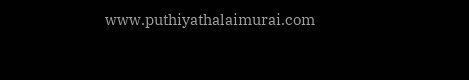www.puthiyathalaimurai.com